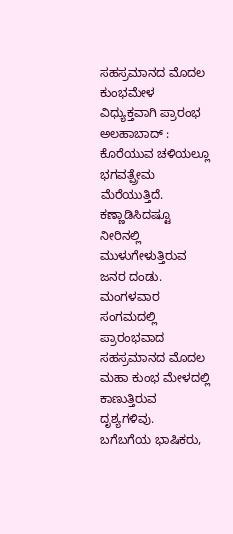ಸಹಸ್ರಮಾನದ ಮೊದಲ ಕುಂಭಮೇಳ ವಿಧ್ಯುಕ್ತವಾಗಿ ಪ್ರಾರಂಭ
ಅಲಹಾಬಾದ್ : ಕೊರೆಯುವ ಚಳಿಯಲ್ಲೂ ಭಗವತ್ಪ್ರೇಮ ಮೆರೆಯುತ್ತಿದೆ. ಕಣ್ಣಾಡಿಸಿದಷ್ಟೂ ನೀರಿನಲ್ಲಿ ಮುಳುಗೇಳುತ್ತಿರುವ ಜನರ ದಂಡು. ಮಂಗಳವಾರ ಸಂಗಮದಲ್ಲಿ ಪ್ರಾರಂಭವಾದ ಸಹಸ್ರಮಾನದ ಮೊದಲ ಮಹಾ ಕುಂಭ ಮೇಳದಲ್ಲಿ ಕಾಣುತ್ತಿರುವ ದೃಶ್ಯಗಳಿವು.
ಬಗೆಬಗೆಯ ಭಾಷಿಕರು,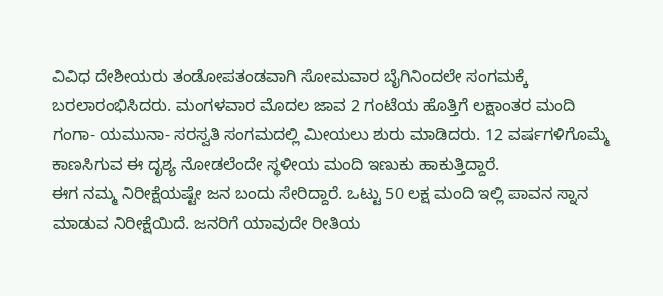ವಿವಿಧ ದೇಶೀಯರು ತಂಡೋಪತಂಡವಾಗಿ ಸೋಮವಾರ ಬೈಗಿನಿಂದಲೇ ಸಂಗಮಕ್ಕೆ ಬರಲಾರಂಭಿಸಿದರು. ಮಂಗಳವಾರ ಮೊದಲ ಜಾವ 2 ಗಂಟೆಯ ಹೊತ್ತಿಗೆ ಲಕ್ಷಾಂತರ ಮಂದಿ ಗಂಗಾ- ಯಮುನಾ- ಸರಸ್ವತಿ ಸಂಗಮದಲ್ಲಿ ಮೀಯಲು ಶುರು ಮಾಡಿದರು. 12 ವರ್ಷಗಳಿಗೊಮ್ಮೆ ಕಾಣಸಿಗುವ ಈ ದೃಶ್ಯ ನೋಡಲೆಂದೇ ಸ್ಥಳೀಯ ಮಂದಿ ಇಣುಕು ಹಾಕುತ್ತಿದ್ದಾರೆ.
ಈಗ ನಮ್ಮ ನಿರೀಕ್ಷೆಯಷ್ಟೇ ಜನ ಬಂದು ಸೇರಿದ್ದಾರೆ. ಒಟ್ಟು 50 ಲಕ್ಷ ಮಂದಿ ಇಲ್ಲಿ ಪಾವನ ಸ್ನಾನ ಮಾಡುವ ನಿರೀಕ್ಷೆಯಿದೆ. ಜನರಿಗೆ ಯಾವುದೇ ರೀತಿಯ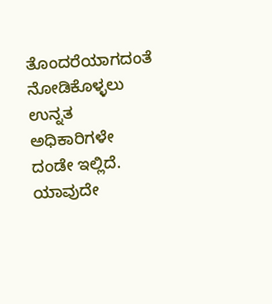ತೊಂದರೆಯಾಗದಂತೆ ನೋಡಿಕೊಳ್ಳಲು ಉನ್ನತ ಅಧಿಕಾರಿಗಳೇ ದಂಡೇ ಇಲ್ಲಿದೆ. ಯಾವುದೇ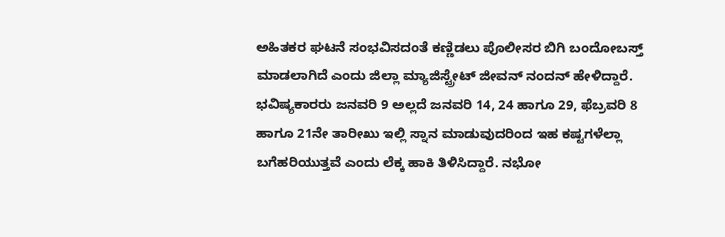ಅಹಿತಕರ ಘಟನೆ ಸಂಭವಿಸದಂತೆ ಕಣ್ಣಿಡಲು ಪೊಲೀಸರ ಬಿಗಿ ಬಂದೋಬಸ್ತ್ ಮಾಡಲಾಗಿದೆ ಎಂದು ಜಿಲ್ಲಾ ಮ್ಯಾಜಿಸ್ಟ್ರೇಟ್ ಜೀವನ್ ನಂದನ್ ಹೇಳಿದ್ದಾರೆ.
ಭವಿಷ್ಯಕಾರರು ಜನವರಿ 9 ಅಲ್ಲದೆ ಜನವರಿ 14, 24 ಹಾಗೂ 29, ಫೆಬ್ರವರಿ 8 ಹಾಗೂ 21ನೇ ತಾರೀಖು ಇಲ್ಲಿ ಸ್ನಾನ ಮಾಡುವುದರಿಂದ ಇಹ ಕಷ್ಟಗಳೆಲ್ಲಾ ಬಗೆಹರಿಯುತ್ತವೆ ಎಂದು ಲೆಕ್ಕ ಹಾಕಿ ತಿಳಿಸಿದ್ದಾರೆ. ನಭೋ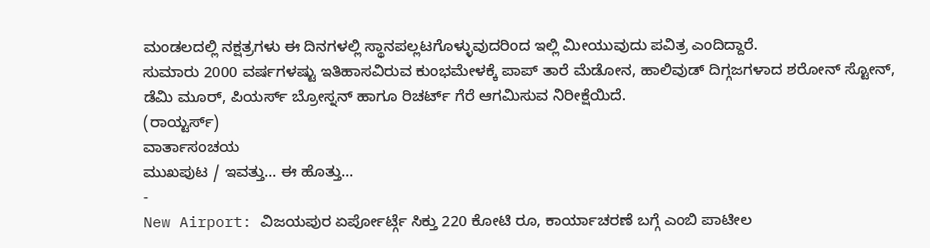ಮಂಡಲದಲ್ಲಿ ನಕ್ಷತ್ರಗಳು ಈ ದಿನಗಳಲ್ಲಿ ಸ್ಥಾನಪಲ್ಲಟಗೊಳ್ಳುವುದರಿಂದ ಇಲ್ಲಿ ಮೀಯುವುದು ಪವಿತ್ರ ಎಂದಿದ್ದಾರೆ.
ಸುಮಾರು 2000 ವರ್ಷಗಳಷ್ಟು ಇತಿಹಾಸವಿರುವ ಕುಂಭಮೇಳಕ್ಕೆ ಪಾಪ್ ತಾರೆ ಮೆಡೋನ, ಹಾಲಿವುಡ್ ದಿಗ್ಗಜಗಳಾದ ಶರೋನ್ ಸ್ಟೋನ್, ಡೆಮಿ ಮೂರ್, ಪಿಯರ್ಸ್ ಬ್ರೋಸ್ನನ್ ಹಾಗೂ ರಿಚರ್ಟ್ ಗೆರೆ ಆಗಮಿಸುವ ನಿರೀಕ್ಷೆಯಿದೆ.
(ರಾಯ್ಟರ್ಸ್)
ವಾರ್ತಾಸಂಚಯ
ಮುಖಪುಟ / ಇವತ್ತು... ಈ ಹೊತ್ತು...
-
New Airport: ವಿಜಯಪುರ ಏರ್ಪೋರ್ಟ್ಗೆ ಸಿಕ್ತು 220 ಕೋಟಿ ರೂ, ಕಾರ್ಯಾಚರಣೆ ಬಗ್ಗೆ ಎಂಬಿ ಪಾಟೀಲ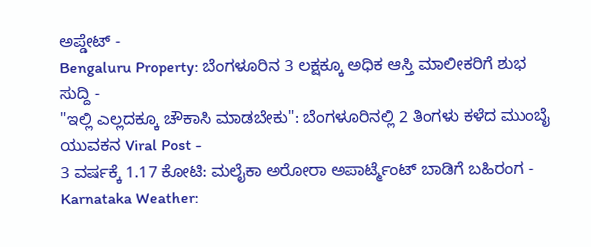ಅಪ್ಡೇಟ್ -
Bengaluru Property: ಬೆಂಗಳೂರಿನ 3 ಲಕ್ಷಕ್ಕೂ ಅಧಿಕ ಆಸ್ತಿ ಮಾಲೀಕರಿಗೆ ಶುಭ ಸುದ್ದಿ -
"ಇಲ್ಲಿ ಎಲ್ಲದಕ್ಕೂ ಚೌಕಾಸಿ ಮಾಡಬೇಕು": ಬೆಂಗಳೂರಿನಲ್ಲಿ 2 ತಿಂಗಳು ಕಳೆದ ಮುಂಬೈ ಯುವಕನ Viral Post -
3 ವರ್ಷಕ್ಕೆ 1.17 ಕೋಟಿ: ಮಲೈಕಾ ಅರೋರಾ ಅಪಾರ್ಟ್ಮೆಂಟ್ ಬಾಡಿಗೆ ಬಹಿರಂಗ -
Karnataka Weather: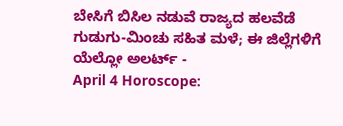ಬೇಸಿಗೆ ಬಿಸಿಲ ನಡುವೆ ರಾಜ್ಯದ ಹಲವೆಡೆ ಗುಡುಗು-ಮಿಂಚು ಸಹಿತ ಮಳೆ; ಈ ಜಿಲ್ಲೆಗಳಿಗೆ ಯೆಲ್ಲೋ ಅಲರ್ಟ್ -
April 4 Horoscope: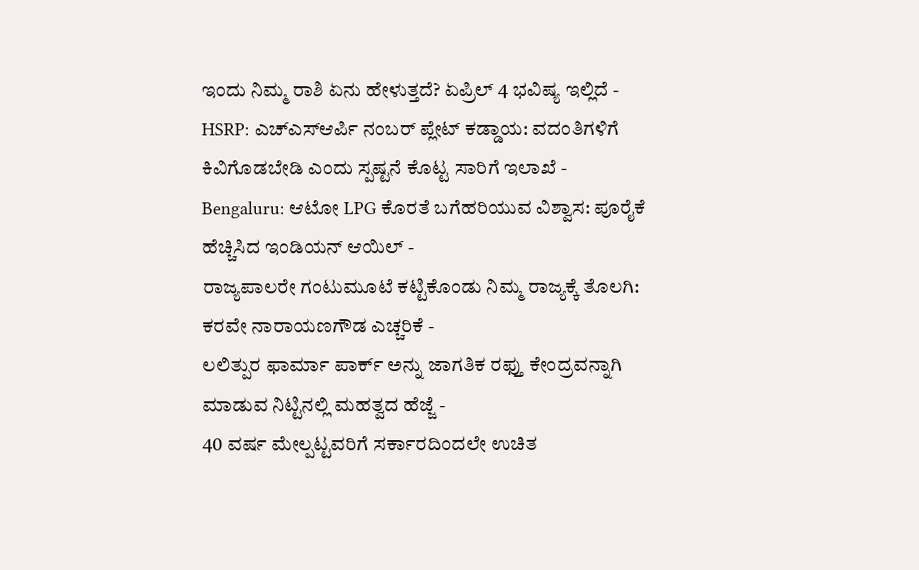ಇಂದು ನಿಮ್ಮ ರಾಶಿ ಏನು ಹೇಳುತ್ತದೆ? ಏಪ್ರಿಲ್ 4 ಭವಿಷ್ಯ ಇಲ್ಲಿದೆ -
HSRP: ಎಚ್ಎಸ್ಆರ್ಪಿ ನಂಬರ್ ಪ್ಲೇಟ್ ಕಡ್ಡಾಯ: ವದಂತಿಗಳಿಗೆ ಕಿವಿಗೊಡಬೇಡಿ ಎಂದು ಸ್ಪಷ್ಟನೆ ಕೊಟ್ಟ ಸಾರಿಗೆ ಇಲಾಖೆ -
Bengaluru: ಆಟೋ LPG ಕೊರತೆ ಬಗೆಹರಿಯುವ ವಿಶ್ವಾಸ: ಪೂರೈಕೆ ಹೆಚ್ಚಿಸಿದ ಇಂಡಿಯನ್ ಆಯಿಲ್ -
ರಾಜ್ಯಪಾಲರೇ ಗಂಟುಮೂಟೆ ಕಟ್ಟಿಕೊಂಡು ನಿಮ್ಮ ರಾಜ್ಯಕ್ಕೆ ತೊಲಗಿ: ಕರವೇ ನಾರಾಯಣಗೌಡ ಎಚ್ಚರಿಕೆ -
ಲಲಿತ್ಪುರ ಫಾರ್ಮಾ ಪಾರ್ಕ್ ಅನ್ನು ಜಾಗತಿಕ ರಫ್ತು ಕೇಂದ್ರವನ್ನಾಗಿ ಮಾಡುವ ನಿಟ್ಟಿನಲ್ಲಿ ಮಹತ್ವದ ಹೆಜ್ಜೆ -
40 ವರ್ಷ ಮೇಲ್ಪಟ್ಟವರಿಗೆ ಸರ್ಕಾರದಿಂದಲೇ ಉಚಿತ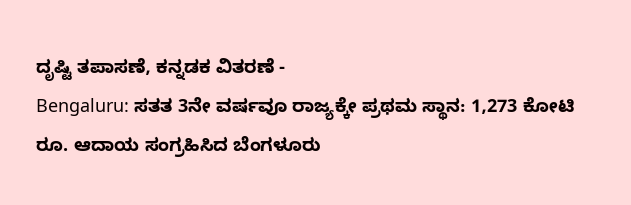ದೃಷ್ಟಿ ತಪಾಸಣೆ, ಕನ್ನಡಕ ವಿತರಣೆ -
Bengaluru: ಸತತ 3ನೇ ವರ್ಷವೂ ರಾಜ್ಯಕ್ಕೇ ಪ್ರಥಮ ಸ್ಥಾನ: 1,273 ಕೋಟಿ ರೂ. ಆದಾಯ ಸಂಗ್ರಹಿಸಿದ ಬೆಂಗಳೂರು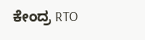ಕೇಂದ್ರ RTO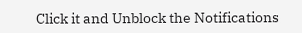Click it and Unblock the Notifications